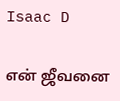Isaac D

என் ஜீவனை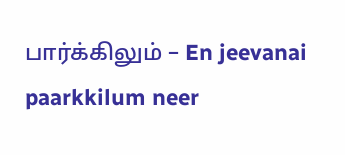பார்க்கிலும் – En jeevanai paarkkilum neer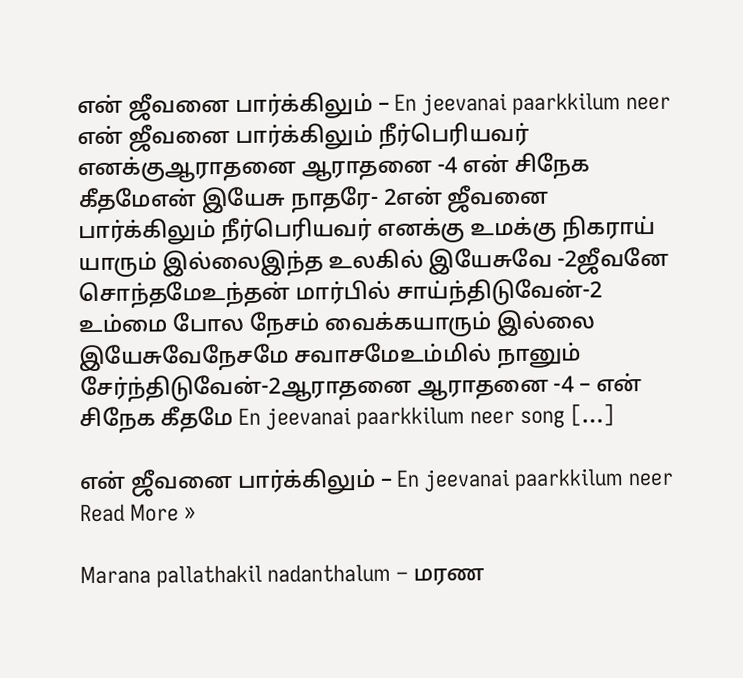என் ஜீவனை பார்க்கிலும் – En jeevanai paarkkilum neer என் ஜீவனை பார்க்கிலும் நீர்பெரியவர் எனக்குஆராதனை ஆராதனை -4 என் சிநேக கீதமேஎன் இயேசு நாதரே- 2என் ஜீவனை பார்க்கிலும் நீர்பெரியவர் எனக்கு உமக்கு நிகராய் யாரும் இல்லைஇந்த உலகில் இயேசுவே -2ஜீவனே சொந்தமேஉந்தன் மார்பில் சாய்ந்திடுவேன்-2 உம்மை போல நேசம் வைக்கயாரும் இல்லை இயேசுவேநேசமே சவாசமேஉம்மில் நானும் சேர்ந்திடுவேன்-2ஆராதனை ஆராதனை -4 – என் சிநேக கீதமே En jeevanai paarkkilum neer song […]

என் ஜீவனை பார்க்கிலும் – En jeevanai paarkkilum neer Read More »

Marana pallathakil nadanthalum – மரண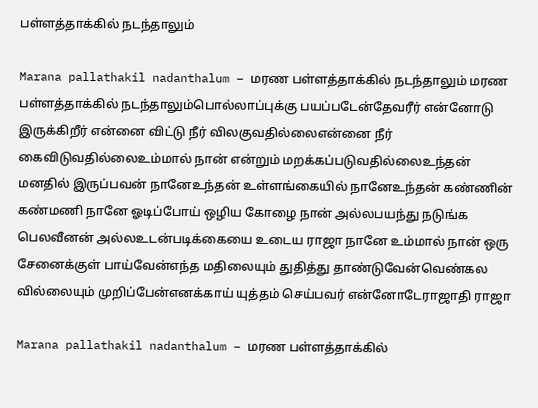பள்ளத்தாக்கில் நடந்தாலும்

Marana pallathakil nadanthalum – மரண பள்ளத்தாக்கில் நடந்தாலும் மரண பள்ளத்தாக்கில் நடந்தாலும்பொல்லாப்புக்கு பயப்படேன்தேவரீர் என்னோடு இருக்கிறீர் என்னை விட்டு நீர் விலகுவதில்லைஎன்னை நீர் கைவிடுவதில்லைஉம்மால் நான் என்றும் மறக்கப்படுவதில்லைஉந்தன் மனதில் இருப்பவன் நானேஉந்தன் உள்ளங்கையில் நானேஉந்தன் கண்ணின் கண்மணி நானே ஓடிப்போய் ஒழிய கோழை நான் அல்லபயந்து நடுங்க பெலவீனன் அல்லஉடன்படிக்கையை உடைய ராஜா நானே உம்மால் நான் ஒரு சேனைக்குள் பாய்வேன்எந்த மதிலையும் துதித்து தாண்டுவேன்வெண்கல வில்லையும் முறிப்பேன்எனக்காய் யுத்தம் செய்பவர் என்னோடேராஜாதி ராஜா

Marana pallathakil nadanthalum – மரண பள்ளத்தாக்கில்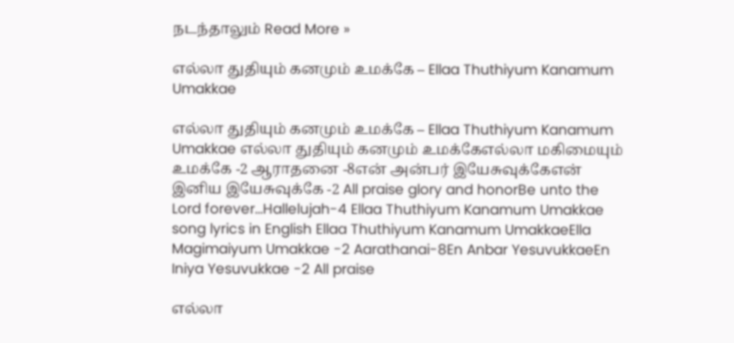நடந்தாலும் Read More »

எல்லா துதியும் கனமும் உமக்கே – Ellaa Thuthiyum Kanamum Umakkae

எல்லா துதியும் கனமும் உமக்கே – Ellaa Thuthiyum Kanamum Umakkae எல்லா துதியும் கனமும் உமக்கேஎல்லா மகிமையும் உமக்கே -2 ஆராதனை -8என் அன்பர் இயேசுவுக்கேஎன் இனிய இயேசுவுக்கே -2 All praise glory and honorBe unto the Lord forever…Hallelujah-4 Ellaa Thuthiyum Kanamum Umakkae song lyrics in English Ellaa Thuthiyum Kanamum UmakkaeElla Magimaiyum Umakkae -2 Aarathanai-8En Anbar YesuvukkaeEn Iniya Yesuvukkae -2 All praise

எல்லா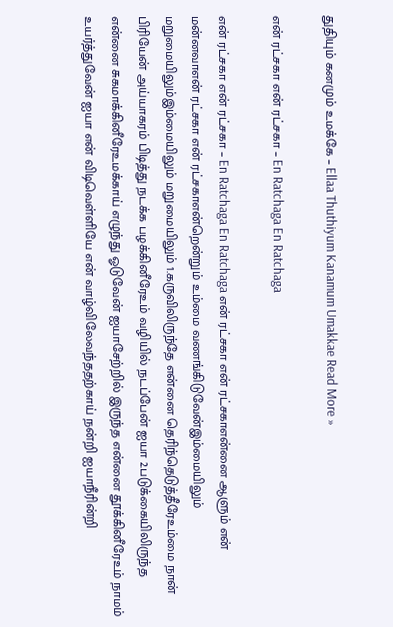துதியும் கனமும் உமக்கே – Ellaa Thuthiyum Kanamum Umakkae Read More »

என் ரட்சகா என் ரட்சகா – En Ratchaga En Ratchaga

என் ரட்சகா என் ரட்சகா – En Ratchaga En Ratchaga என் ரட்சகா என் ரட்சகாஎன்னை ஆளும் என் மன்னவாஎன் ரட்சகா என் ரட்சகாஎன்றென்றும் உம்மை வணங்கிடுவேன்இம்மையிலும் மறுமையிலும்இம்மையிலும் மறுமையிலும் 1.கருவிலிருந்தே என்னை தெரிந்தெடுத்தீரேஉம்மை நான் பிரியேன் அய்யாகரம் பிடித்து நடக்க பழக்கினீரேஉம் வழியில் நடப்பேன் ஐயா 2.படுக்கையிலிருந்த என்னை சுகமாக்கினீரேஉமக்காய் எழுந்து ஓடுவேன் ஐயாசேற்றில் இருந்த என்னை தூக்கினீரேஉம் நாமம் உயர்த்துவேன் ஐயா என் விடிவெள்ளியே என் வாழ்விலேவந்ததற்காய் நன்றி ஐயாநீரின்றி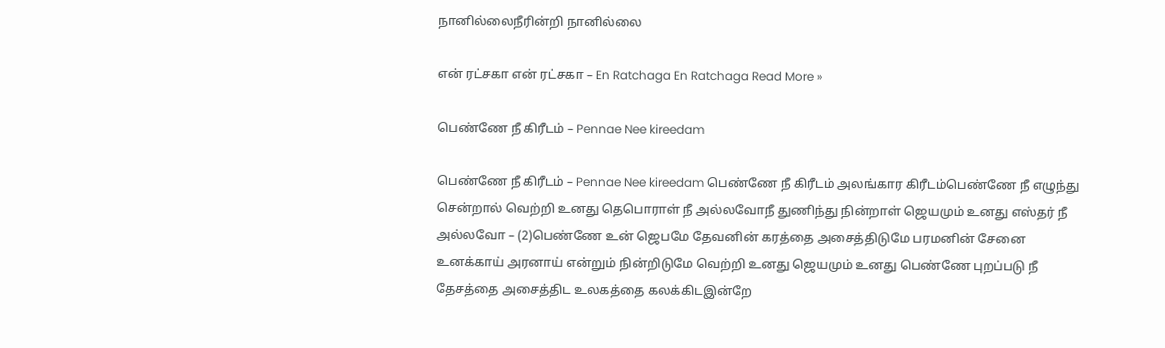நானில்லைநீரின்றி நானில்லை

என் ரட்சகா என் ரட்சகா – En Ratchaga En Ratchaga Read More »

பெண்ணே நீ கிரீடம் – Pennae Nee kireedam

பெண்ணே நீ கிரீடம் – Pennae Nee kireedam பெண்ணே நீ கிரீடம் அலங்கார கிரீடம்பெண்ணே நீ எழுந்து சென்றால் வெற்றி உனது தெபொராள் நீ அல்லவோநீ துணிந்து நின்றாள் ஜெயமும் உனது எஸ்தர் நீ அல்லவோ – (2)பெண்ணே உன் ஜெபமே தேவனின் கரத்தை அசைத்திடுமே பரமனின் சேனை உனக்காய் அரனாய் என்றும் நின்றிடுமே வெற்றி உனது ஜெயமும் உனது பெண்ணே புறப்படு நீ தேசத்தை அசைத்திட உலகத்தை கலக்கிடஇன்றே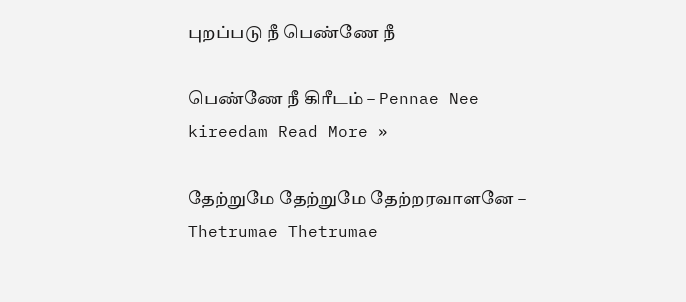புறப்படு நீ பெண்ணே நீ

பெண்ணே நீ கிரீடம் – Pennae Nee kireedam Read More »

தேற்றுமே தேற்றுமே தேற்றரவாளனே – Thetrumae Thetrumae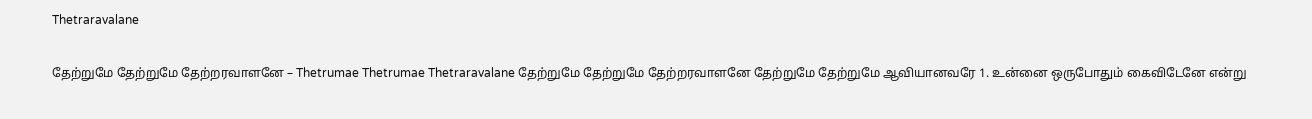Thetraravalane

தேற்றுமே தேற்றுமே தேற்றரவாளனே – Thetrumae Thetrumae Thetraravalane தேற்றுமே தேற்றுமே தேற்றரவாளனே தேற்றுமே தேற்றுமே ஆவியானவரே 1. உன்னை ஒருபோதும் கைவிடேனே என்று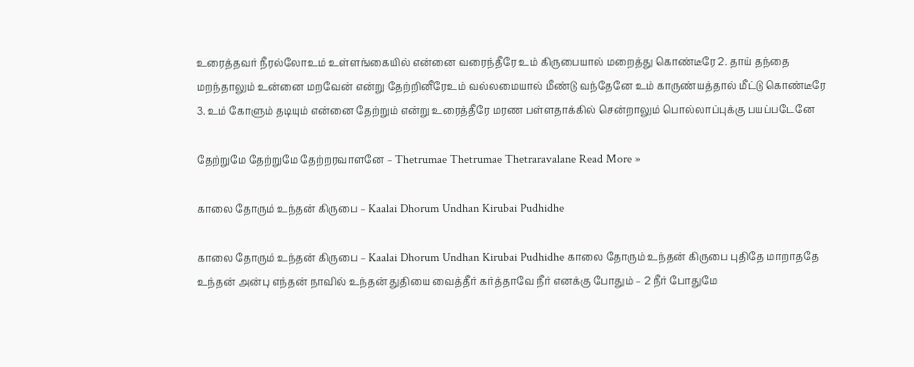உரைத்தவர் நீரல்லோஉம் உள்ளங்கையில் என்னை வரைந்தீரே உம் கிருபையால் மறைத்து கொண்டீரே 2. தாய் தந்தை மறந்தாலும் உன்னை மறவேன் என்று தேற்றினீரேஉம் வல்லமையால் மீண்டு வந்தேனே உம் காருண்யத்தால் மீட்டு கொண்டீரே 3. உம் கோளும் தடியும் என்னை தேற்றும் என்று உரைத்தீரே மரண பள்ளதாக்கில் சென்றாலும் பொல்லாப்புக்கு பயப்படேனே

தேற்றுமே தேற்றுமே தேற்றரவாளனே – Thetrumae Thetrumae Thetraravalane Read More »

காலை தோரும் உந்தன் கிருபை – Kaalai Dhorum Undhan Kirubai Pudhidhe

காலை தோரும் உந்தன் கிருபை – Kaalai Dhorum Undhan Kirubai Pudhidhe காலை தோரும் உந்தன் கிருபை புதிதே மாறாததே உந்தன் அன்பு எந்தன் நாவில் உந்தன் துதியை வைத்தீர் கர்த்தாவே நீர் எனக்கு போதும் – 2 நீர் போதுமே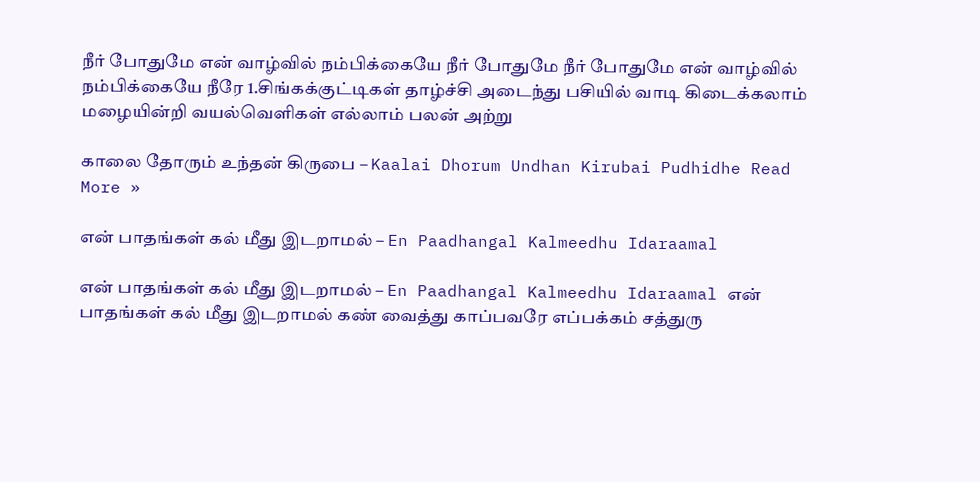நீர் போதுமே என் வாழ்வில் நம்பிக்கையே நீர் போதுமே நீர் போதுமே என் வாழ்வில் நம்பிக்கையே நீரே 1.சிங்கக்குட்டிகள் தாழ்ச்சி அடைந்து பசியில் வாடி கிடைக்கலாம் மழையின்றி வயல்வெளிகள் எல்லாம் பலன் அற்று

காலை தோரும் உந்தன் கிருபை – Kaalai Dhorum Undhan Kirubai Pudhidhe Read More »

என் பாதங்கள் கல் மீது இடறாமல் – En Paadhangal Kalmeedhu Idaraamal

என் பாதங்கள் கல் மீது இடறாமல் – En Paadhangal Kalmeedhu Idaraamal என் பாதங்கள் கல் மீது இடறாமல் கண் வைத்து காப்பவரே எப்பக்கம் சத்துரு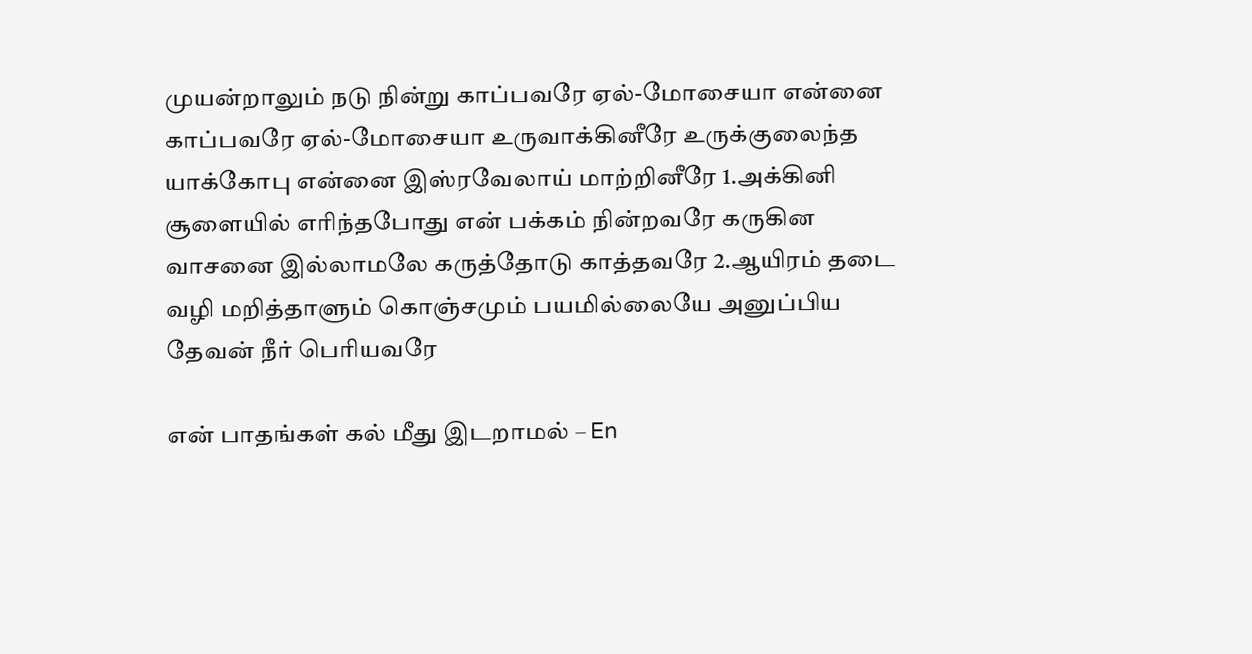முயன்றாலும் நடு நின்று காப்பவரே ஏல்-மோசையா என்னை காப்பவரே ஏல்-மோசையா உருவாக்கினீரே உருக்குலைந்த யாக்கோபு என்னை இஸ்ரவேலாய் மாற்றினீரே 1.அக்கினி சூளையில் எரிந்தபோது என் பக்கம் நின்றவரே கருகின வாசனை இல்லாமலே கருத்தோடு காத்தவரே 2.ஆயிரம் தடை வழி மறித்தாளும் கொஞ்சமும் பயமில்லையே அனுப்பிய தேவன் நீர் பெரியவரே

என் பாதங்கள் கல் மீது இடறாமல் – En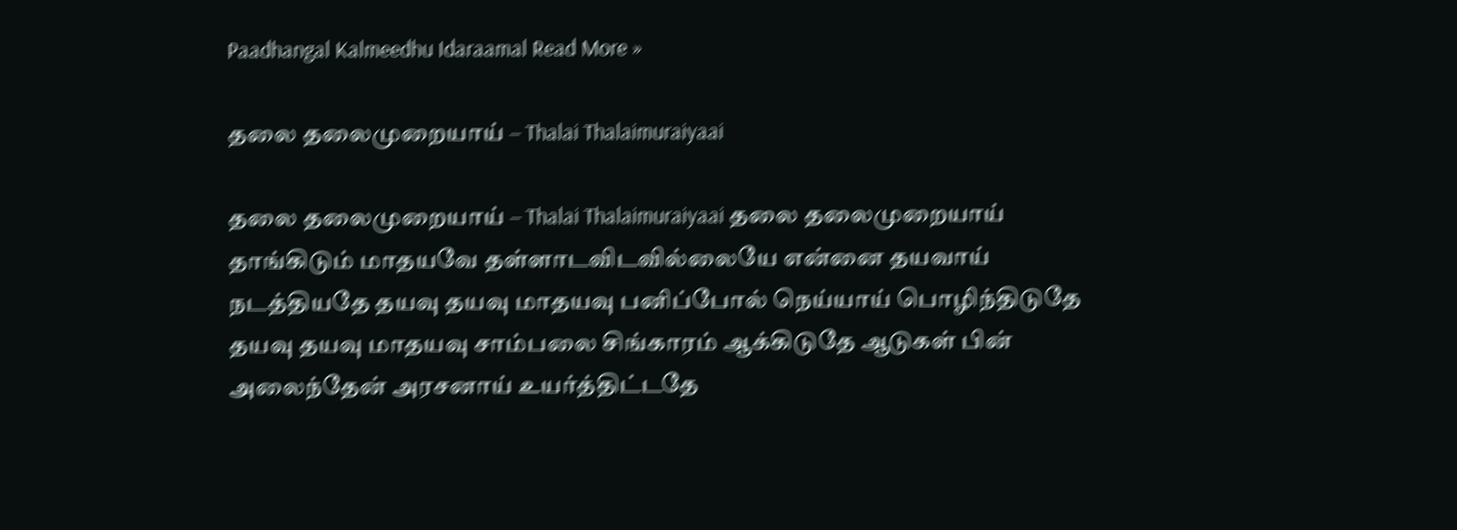Paadhangal Kalmeedhu Idaraamal Read More »

தலை தலைமுறையாய் – Thalai Thalaimuraiyaai

தலை தலைமுறையாய் – Thalai Thalaimuraiyaai தலை தலைமுறையாய் தாங்கிடும் மாதயவே தள்ளாடவிடவில்லையே என்னை தயவாய் நடத்தியதே தயவு தயவு மாதயவு பனிப்போல் நெய்யாய் பொழிந்திடுதே தயவு தயவு மாதயவு சாம்பலை சிங்காரம் ஆக்கிடுதே ஆடுகள் பின் அலைந்தேன் அரசனாய் உயர்த்திட்டதே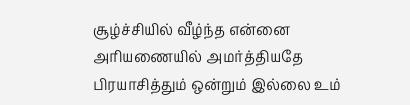சூழ்ச்சியில் வீழ்ந்த என்னை அரியணையில் அமர்த்தியதே பிரயாசித்தும் ஒன்றும் இல்லை உம்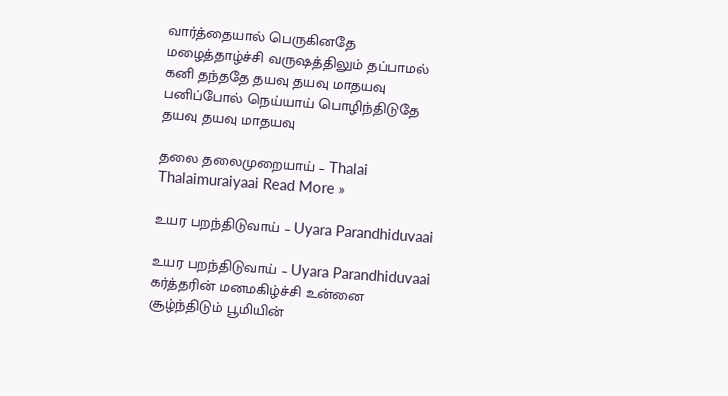வார்த்தையால் பெருகினதே மழைத்தாழ்ச்சி வருஷத்திலும் தப்பாமல் கனி தந்ததே தயவு தயவு மாதயவு பனிப்போல் நெய்யாய் பொழிந்திடுதே தயவு தயவு மாதயவு

தலை தலைமுறையாய் – Thalai Thalaimuraiyaai Read More »

உயர பறந்திடுவாய் – Uyara Parandhiduvaai

உயர பறந்திடுவாய் – Uyara Parandhiduvaai கர்த்தரின் மனமகிழ்ச்சி உன்னை சூழ்ந்திடும் பூமியின்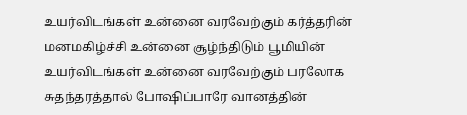உயர்விடங்கள் உன்னை வரவேற்கும் கர்த்தரின் மனமகிழ்ச்சி உன்னை சூழ்ந்திடும் பூமியின் உயர்விடங்கள் உன்னை வரவேற்கும் பரலோக சுதந்தரத்தால் போஷிப்பாரே வானத்தின்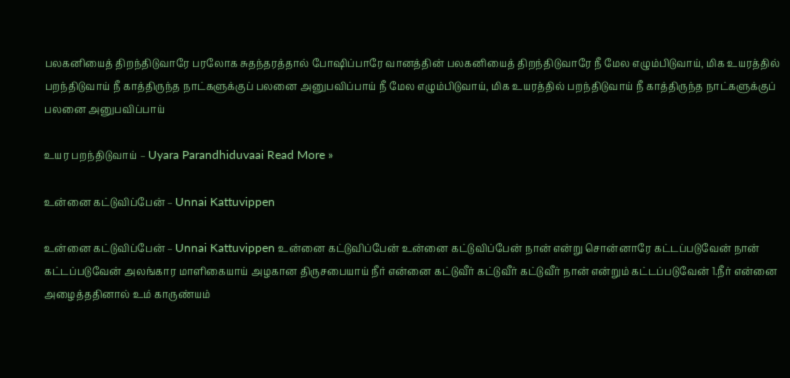பலகனியைத் திறந்திடுவாரே பரலோக சுதந்தரத்தால் போஷிப்பாரே வானத்தின் பலகனியைத் திறந்திடுவாரே நீ மேல எழும்பிடுவாய், மிக உயரத்தில் பறந்திடுவாய் நீ காத்திருந்த நாட்களுக்குப் பலனை அனுபவிப்பாய் நீ மேல எழும்பிடுவாய், மிக உயரத்தில் பறந்திடுவாய் நீ காத்திருந்த நாட்களுக்குப் பலனை அனுபவிப்பாய்

உயர பறந்திடுவாய் – Uyara Parandhiduvaai Read More »

உன்னை கட்டுவிப்பேன் – Unnai Kattuvippen

உன்னை கட்டுவிப்பேன் – Unnai Kattuvippen உன்னை கட்டுவிப்பேன் உன்னை கட்டுவிப்பேன் நான் என்று சொன்னாரே கட்டப்படுவேன் நான் கட்டப்படுவேன் அலங்கார மாளிகையாய் அழகான திருசபையாய் நீர் என்னை கட்டுவீர் கட்டுவீர் கட்டுவீர் நான் என்றும் கட்டப்படுவேன் 1.நீர் என்னை அழைத்ததினால் உம் காருண்யம்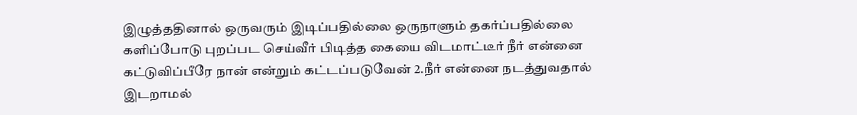இழுத்ததினால் ஒருவரும் இடிப்பதில்லை ஒருநாளும் தகர்ப்பதில்லை களிப்போடு புறப்பட செய்வீர் பிடித்த கையை விடமாட்டீர் நீர் என்னை கட்டுவிப்பீரே நான் என்றும் கட்டப்படுவேன் 2.நீர் என்னை நடத்துவதால் இடறாமல்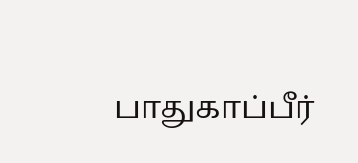பாதுகாப்பீர்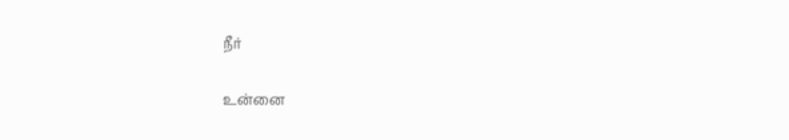நீர்

உன்னை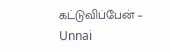கட்டுவிப்பேன் – Unnai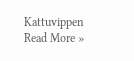Kattuvippen Read More »